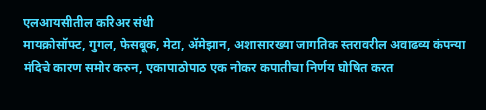एलआयसीतील करिअर संधी
मायक्रोसॉफ्ट, गुगल, फेसबूक, मेटा, ॲमेझान, अशासारख्या जागतिक स्तरावरील अवाढव्य कंपन्या मंदिचे कारण समोर करुन, एकापाठोपाठ एक नोकर कपातीचा निर्णय घोषित करत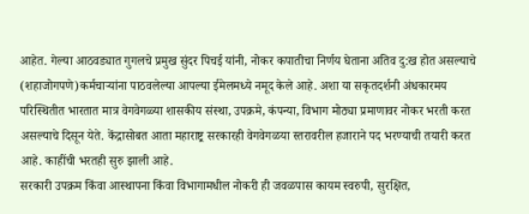आहेत. गेल्या आठवड्यात गुगलचे प्रमुख सुंदर पिचई यांनी, नोकर कपातीचा निर्णय घेताना अतिव दु:ख होत असल्याचे (शहाजोगपणे)कर्मचाऱ्यांना पाठवलेल्या आपल्या ईमेलमध्ये नमूद केले आहे. अशा या सकृतदर्शनी अंधकारमय परिस्थितीत भारतात मात्र वेगवेगळ्या शासकीय संस्था, उपक्रमे, कंपन्या, विभाग मोठ्या प्रमाणावर नोकर भरती करत असल्याचे दिसून येते. केंद्रासोबत आता महाराष्ट्र सरकारही वेगवेगळया स्तरावरील हजाराने पद भरण्याची तयारी करत आहे. काहींची भरतही सुरु झाली आहे.
सरकारी उपक्रम किंवा आस्थापना किंवा विभागामधील नोकरी ही जवळपास कायम स्वरुपी, सुरक्षित,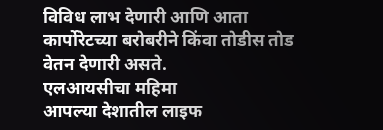विविध लाभ देणारी आणि आता कार्पोरेटच्या बरोबरीने किंवा तोडीस तोड वेतन देणारी असते.
एलआयसीचा महिमा
आपल्या देशातील लाइफ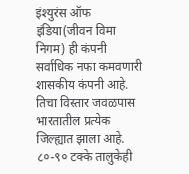इंश्युरंस ऑफ इंडिया(जीवन विमा निगम) ही कंपनी सर्वाधिक नफा कमवणारी शासकीय कंपनी आहे. तिचा विस्तार जवळपास भारतातील प्रत्येक जिल्ह्यात झाला आहे. ८०-९० टक्के तालुकेही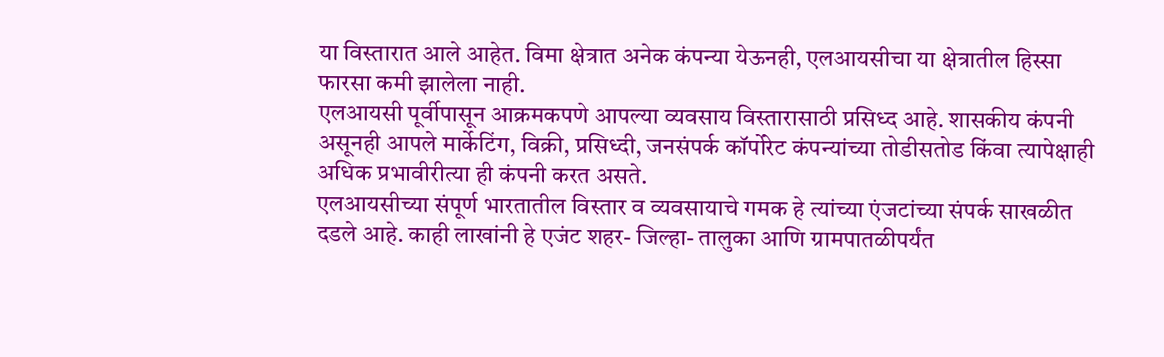या विस्तारात आले आहेत. विमा क्षेत्रात अनेक कंपन्या येऊनही, एलआयसीचा या क्षेत्रातील हिस्सा फारसा कमी झालेला नाही.
एलआयसी पूर्वीपासून आक्रमकपणे आपल्या व्यवसाय विस्तारासाठी प्रसिध्द आहे. शासकीय कंपनी असूनही आपले मार्केटिंग, विक्री, प्रसिध्दी, जनसंपर्क कॉर्पोरेट कंपन्यांच्या तोडीसतोड किंवा त्यापेक्षाही अधिक प्रभावीरीत्या ही कंपनी करत असते.
एलआयसीच्या संपूर्ण भारतातील विस्तार व व्यवसायाचे गमक हे त्यांच्या एंजटांच्या संपर्क साखळीत दडले आहे. काही लाखांनी हे एजंट शहर- जिल्हा- तालुका आणि ग्रामपातळीपर्यंत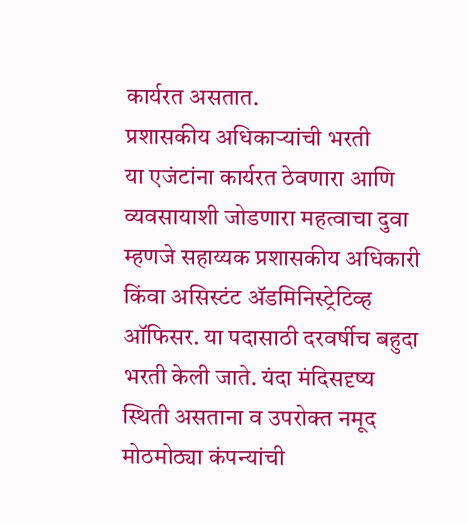कार्यरत असतात.
प्रशासकीय अधिकाऱ्यांची भरती
या एजंटांना कार्यरत ठेवणारा आणि व्यवसायाशी जोडणारा महत्वाचा दुवा म्हणजे सहाय्यक प्रशासकीय अधिकारी किंवा असिस्टंट ॲडमिनिस्ट्रेटिव्ह ऑफिसर. या पदासाठी दरवर्षीच बहुदा भरती केली जाते. यंदा मंदिसदृष्य स्थिती असताना व उपरोक्त नमूद मोठमोठ्या कंपन्यांची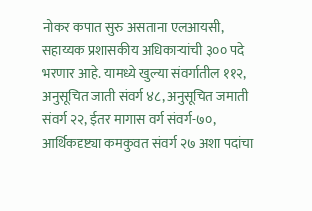नोकर कपात सुरु असताना एलआयसी, सहाय्यक प्रशासकीय अधिकाऱ्यांची ३०० पदे भरणार आहे. यामध्ये खुल्या संवर्गातील ११२, अनुसूचित जाती संवर्ग ४८, अनुसूचित जमाती संवर्ग २२, ईतर मागास वर्ग संवर्ग-७०, आर्थिकदृष्ट्या कमकुवत संवर्ग २७ अशा पदांचा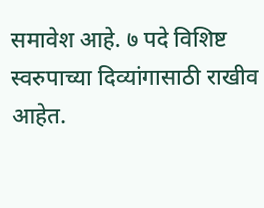समावेश आहे. ७ पदे विशिष्ट स्वरुपाच्या दिव्यांगासाठी राखीव आहेत.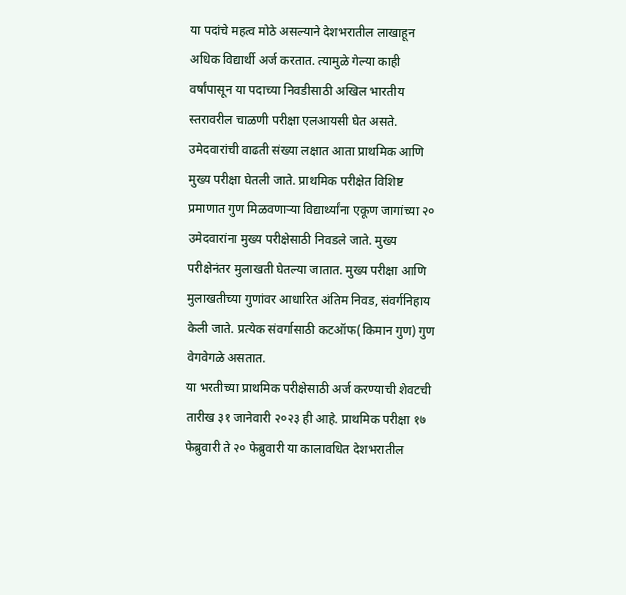या पदांचे महत्व मोठे असल्याने देशभरातील लाखाहून अधिक विद्यार्थी अर्ज करतात. त्यामुळे गेल्या काही वर्षांपासून या पदाच्या निवडीसाठी अखिल भारतीय स्तरावरील चाळणी परीक्षा एलआयसी घेत असते. उमेदवारांची वाढती संख्या लक्षात आता प्राथमिक आणि मुख्य परीक्षा घेतली जाते. प्राथमिक परीक्षेत विशिष्ट प्रमाणात गुण मिळवणाऱ्या विद्यार्थ्यांना एकूण जागांच्या २० उमेदवारांना मुख्य परीक्षेसाठी निवडले जाते. मुख्य परीक्षेनंतर मुलाखती घेतल्या जातात. मुख्य परीक्षा आणि मुलाखतीच्या गुणांवर आधारित अंतिम निवड, संवर्गनिहाय केली जाते. प्रत्येक संवर्गासाठी कटऑफ(किमान गुण) गुण वेगवेगळे असतात.
या भरतीच्या प्राथमिक परीक्षेसाठी अर्ज करण्याची शेवटची तारीख ३१ जानेवारी २०२३ ही आहे. प्राथमिक परीक्षा १७ फेब्रुवारी ते २० फेब्रुवारी या कालावधित देशभरातील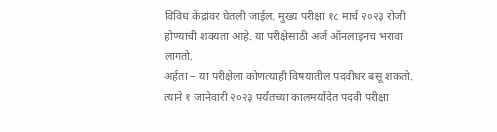विविध केंद्रांवर घेतली जाईल. मुख्य परीक्षा १८ मार्च २०२३ रोजी होण्याची शक्यता आहे. या परीक्षेसाठी अर्ज ऑनलाइनच भरावा लागतो.
अर्हता – या परीक्षेला कोणत्याही विषयातील पदवीधर बसू शकतो. त्याने १ जानेवारी २०२३ पर्यंतच्या कालमर्यादेत पदवी परीक्षा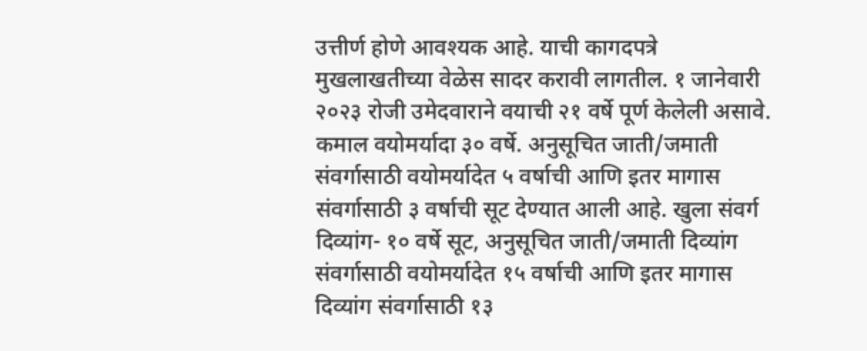उत्तीर्ण होणे आवश्यक आहे. याची कागदपत्रे मुखलाखतीच्या वेळेस सादर करावी लागतील. १ जानेवारी २०२३ रोजी उमेदवाराने वयाची २१ वर्षे पूर्ण केलेली असावे. कमाल वयोमर्यादा ३० वर्षे. अनुसूचित जाती/जमाती संवर्गासाठी वयोमर्यादेत ५ वर्षाची आणि इतर मागास संवर्गासाठी ३ वर्षाची सूट देण्यात आली आहे. खुला संवर्ग दिव्यांग- १० वर्षे सूट, अनुसूचित जाती/जमाती दिव्यांग संवर्गासाठी वयोमर्यादेत १५ वर्षाची आणि इतर मागास दिव्यांग संवर्गासाठी १३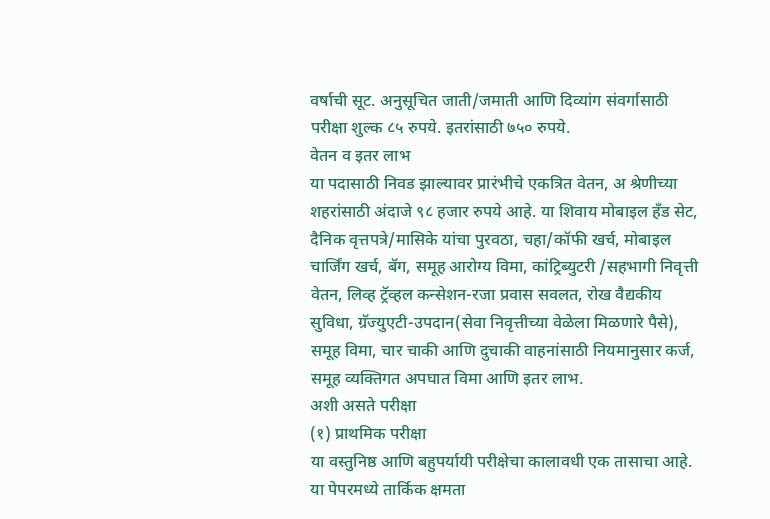वर्षाची सूट. अनुसूचित जाती/जमाती आणि दिव्यांग संवर्गासाठी परीक्षा शुल्क ८५ रुपये. इतरांसाठी ७५० रुपये.
वेतन व इतर लाभ
या पदासाठी निवड झाल्यावर प्रारंभीचे एकत्रित वेतन, अ श्रेणीच्या शहरांसाठी अंदाजे ९८ हजार रुपये आहे. या शिवाय मोबाइल हँड सेट, दैनिक वृत्तपत्रे/मासिके यांचा पुरवठा, चहा/कॉफी खर्च, मोबाइल चार्जिंग खर्च, बॅग, समूह आरोग्य विमा, कांट्रिब्युटरी /सहभागी निवृत्ती वेतन, लिव्ह ट्रॅव्हल कन्सेशन-रजा प्रवास सवलत, रोख वैद्यकीय सुविधा, ग्रॅज्युएटी-उपदान(सेवा निवृत्तीच्या वेळेला मिळणारे पैसे), समूह विमा, चार चाकी आणि दुचाकी वाहनांसाठी नियमानुसार कर्ज, समूह व्यक्तिगत अपघात विमा आणि इतर लाभ.
अशी असते परीक्षा
(१) प्राथमिक परीक्षा
या वस्तुनिष्ठ आणि बहुपर्यायी परीक्षेचा कालावधी एक तासाचा आहे. या पेपरमध्ये तार्किक क्षमता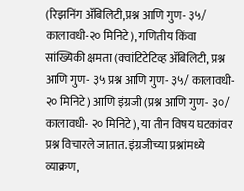(रिझनिंग ॲबिलिटी,प्रश्न आणि गुण- ३५/ कालावधी-२० मिनिटे), गणितीय किंवा सांख्यिकी क्षमता (क्वांटिटेटिव्ह ॲबिलिटी, प्रश्न आणि गुण- ३५ प्रश्न आणि गुण- ३५/ कालावधी- २० मिनिटे) आणि इंग्रजी (प्रश्न आणि गुण- ३०/ कालावधी- २० मिनिटे), या तीन विषय घटकांवर प्रश्न विचारले जातात. इंग्रजीच्या प्रश्नांमध्ये व्याक्रण,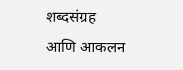शब्दसंग्रह आणि आकलन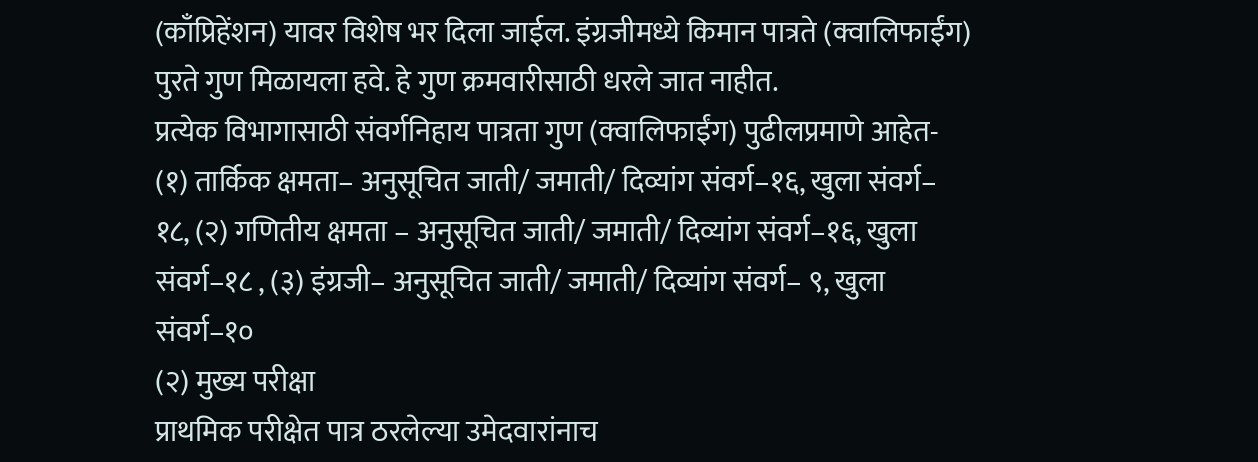(काँप्रिहेंशन) यावर विशेष भर दिला जाईल. इंग्रजीमध्ये किमान पात्रते (क्वालिफाईंग) पुरते गुण मिळायला हवे. हे गुण क्रमवारीसाठी धरले जात नाहीत.
प्रत्येक विभागासाठी संवर्गनिहाय पात्रता गुण (क्वालिफाईंग) पुढीलप्रमाणे आहेत- (१) तार्किक क्षमता– अनुसूचित जाती/ जमाती/ दिव्यांग संवर्ग–१६, खुला संवर्ग– १८, (२) गणितीय क्षमता – अनुसूचित जाती/ जमाती/ दिव्यांग संवर्ग–१६, खुला संवर्ग–१८ , (३) इंग्रजी– अनुसूचित जाती/ जमाती/ दिव्यांग संवर्ग– ९, खुला संवर्ग–१०
(२) मुख्य परीक्षा
प्राथमिक परीक्षेत पात्र ठरलेल्या उमेदवारांनाच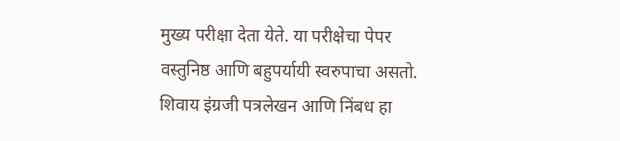मुख्य परीक्षा देता येते. या परीक्षेचा पेपर वस्तुनिष्ठ आणि बहुपर्यायी स्वरुपाचा असतो. शिवाय इंग्रजी पत्रलेखन आणि निंबध हा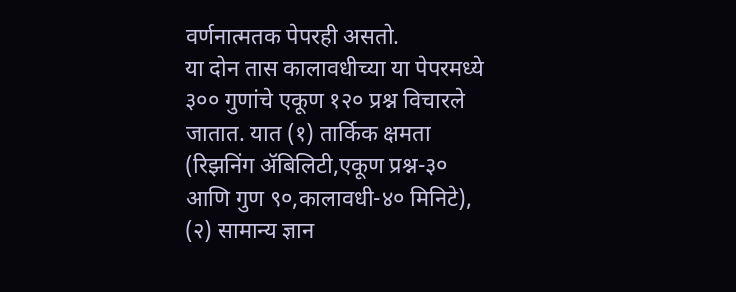वर्णनात्मतक पेपरही असतो.
या दोन तास कालावधीच्या या पेपरमध्ये ३०० गुणांचे एकूण १२० प्रश्न विचारले जातात. यात (१) तार्किक क्षमता (रिझनिंग ॲबिलिटी,एकूण प्रश्न-३० आणि गुण ९०,कालावधी-४० मिनिटे), (२) सामान्य ज्ञान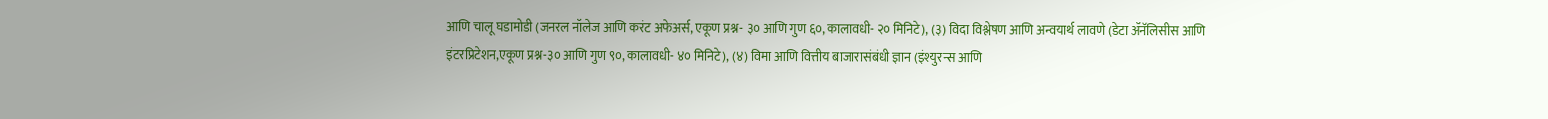आणि चालू घडामोडी (जनरल नॉलेज आणि करंट अफेअर्स, एकूण प्रश्न- ३० आणि गुण ६०, कालावधी- २० मिनिटे), (३) विदा विश्लेषण आणि अन्वयार्थ लावणे (डेटा ॲनॅलिसीस आणि इंटरप्रिटेशन,एकूण प्रश्न-३० आणि गुण ९०, कालावधी- ४० मिनिटे), (४) विमा आणि वित्तीय बाजारासंबंधी ज्ञान (इंश्युरन्स आणि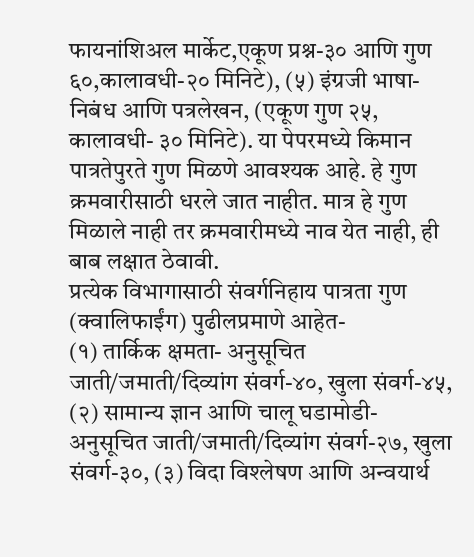फायनांशिअल मार्केट,एकूण प्रश्न-३० आणि गुण ६०,कालावधी-२० मिनिटे), (५) इंग्रजी भाषा- निबंध आणि पत्रलेखन, (एकूण गुण २५, कालावधी- ३० मिनिटे). या पेपरमध्ये किमान पात्रतेपुरते गुण मिळणे आवश्यक आहे. हे गुण क्रमवारीसाठी धरले जात नाहीत. मात्र हे गुण मिळाले नाही तर क्रमवारीमध्ये नाव येत नाही, ही बाब लक्षात ठेवावी.
प्रत्येक विभागासाठी संवर्गनिहाय पात्रता गुण (क्वालिफाईंग) पुढीलप्रमाणे आहेत-
(१) तार्किक क्षमता- अनुसूचित जाती/जमाती/दिव्यांग संवर्ग-४०, खुला संवर्ग-४५, (२) सामान्य ज्ञान आणि चालू घडामोडी- अनुसूचित जाती/जमाती/दिव्यांग संवर्ग-२७, खुला संवर्ग-३०, (३) विदा विश्लेषण आणि अन्वयार्थ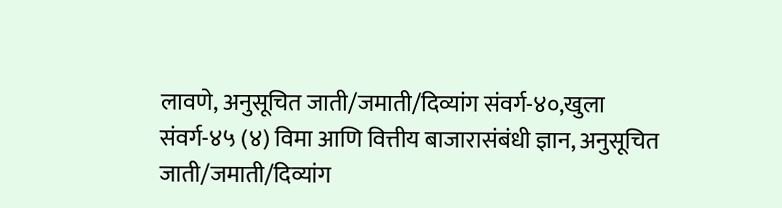लावणे, अनुसूचित जाती/जमाती/दिव्यांग संवर्ग-४०,खुला संवर्ग-४५ (४) विमा आणि वित्तीय बाजारासंबंधी ज्ञान, अनुसूचित जाती/जमाती/दिव्यांग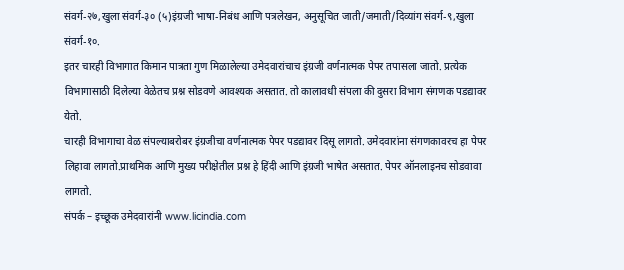संवर्ग-२७,खुला संवर्ग-३० (५)इंग्रजी भाषा-निबंध आणि पत्रलेखन, अनुसूचित जाती/जमाती/दिव्यांग संवर्ग-९,खुला संवर्ग-१०.
इतर चारही विभागात किमान पात्रता गुण मिळालेल्या उमेदवारांचाच इंग्रजी वर्णनात्मक पेपर तपासला जातो. प्रत्येक विभागासाठी दिलेल्या वेळेतच प्रश्न सोडवणे आवश्यक असतात. तो कालावधी संपला की दुसरा विभाग संगणक पडद्यावर येतो.
चारही विभागाचा वेळ संपल्याबरोबर इंग्रजीचा वर्णनात्मक पेपर पडद्यावर दिसू लागतो. उमेदवारांना संगणकावरच हा पेपर लिहावा लागतो.प्राथमिक आणि मुख्य परीक्षेतील प्रश्न हे हिंदी आणि इंग्रजी भाषेत असतात. पेपर ऑनलाइनच सोडवावा लागतो.
संपर्क – इच्छूक उमेदवारांनी www.licindia.com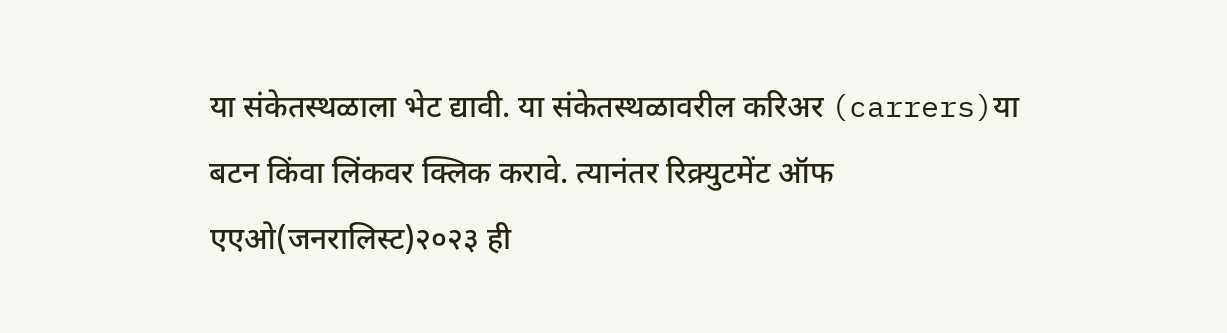या संकेतस्थळाला भेट द्यावी. या संकेतस्थळावरील करिअर (carrers)या बटन किंवा लिंकवर क्लिक करावे. त्यानंतर रिक्र्युटमेंट ऑफ एएओ(जनरालिस्ट)२०२३ ही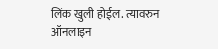लिंक खुली होईल. त्यावरुन ऑनलाइन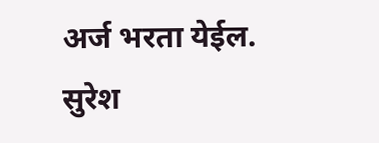अर्ज भरता येईल.
सुरेश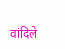वांदिले